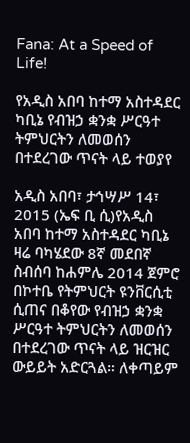Fana: At a Speed of Life!

የአዲስ አበባ ከተማ አስተዳደር ካቢኔ የብዝኃ ቋንቋ ሥርዓተ ትምህርትን ለመወሰን በተደረገው ጥናት ላይ ተወያየ

አዲስ አበባ፣ ታኅሣሥ 14፣ 2015 (ኤፍ ቢ ሲ)የአዲስ አበባ ከተማ አስተዳደር ካቢኔ ዛሬ ባካሄደው 8ኛ መደበኛ ስብሰባ ከሐምሌ 2014 ጀምሮ በኮተቤ የትምህርት ዩንቨርሲቲ ሲጠና በቆየው የብዝኃ ቋንቋ ሥርዓተ ትምህርትን ለመወሰን በተደረገው ጥናት ላይ ዝርዝር ውይይት አድርጓል። ለቀጣይም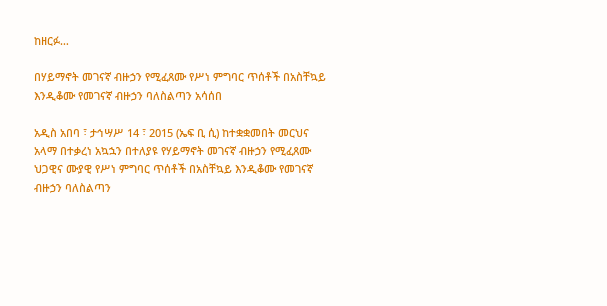ከዘርፉ…

በሃይማኖት መገናኛ ብዙኃን የሚፈጸሙ የሥነ ምግባር ጥሰቶች በአስቸኳይ እንዲቆሙ የመገናኛ ብዙኃን ባለስልጣን አሳሰበ

አዲስ አበባ ፣ ታኅሣሥ 14 ፣ 2015 (ኤፍ ቢ ሲ) ከተቋቋመበት መርህና አላማ በተቃረነ አኳኋን በተለያዩ የሃይማኖት መገናኛ ብዙኃን የሚፈጸሙ ህጋዊና ሙያዊ የሥነ ምግባር ጥሰቶች በአስቸኳይ እንዲቆሙ የመገናኛ ብዙኃን ባለስልጣን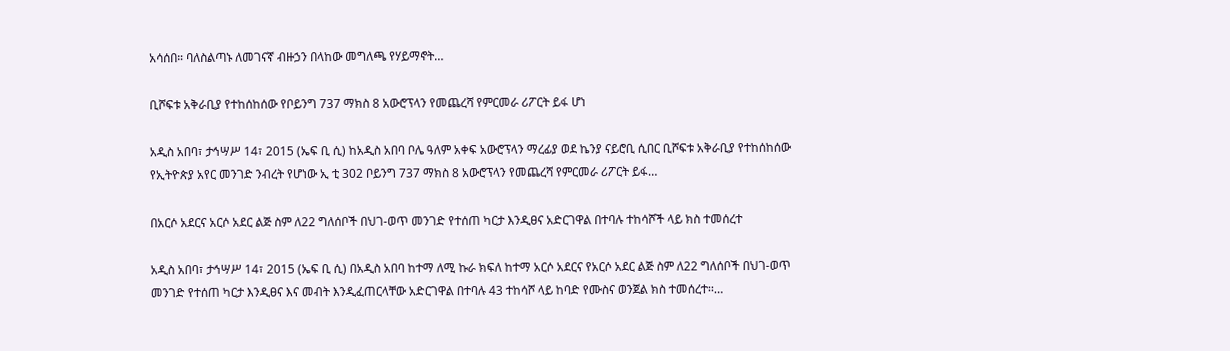አሳሰበ። ባለስልጣኑ ለመገናኛ ብዙኃን በላከው መግለጫ የሃይማኖት…

ቢሾፍቱ አቅራቢያ የተከሰከሰው የቦይንግ 737 ማክስ 8 አውሮፕላን የመጨረሻ የምርመራ ሪፖርት ይፋ ሆነ

አዲስ አበባ፣ ታኅሣሥ 14፣ 2015 (ኤፍ ቢ ሲ) ከአዲስ አበባ ቦሌ ዓለም አቀፍ አውሮፕላን ማረፊያ ወደ ኬንያ ናይሮቢ ሲበር ቢሾፍቱ አቅራቢያ የተከሰከሰው የኢትዮጵያ አየር መንገድ ንብረት የሆነው ኢ ቲ 302 ቦይንግ 737 ማክስ 8 አውሮፕላን የመጨረሻ የምርመራ ሪፖርት ይፋ…

በአርሶ አደርና አርሶ አደር ልጅ ስም ለ22 ግለሰቦች በህገ-ወጥ መንገድ የተሰጠ ካርታ እንዲፀና አድርገዋል በተባሉ ተከሳሾች ላይ ክስ ተመሰረተ

አዲስ አበባ፣ ታኅሣሥ 14፣ 2015 (ኤፍ ቢ ሲ) በአዲስ አበባ ከተማ ለሚ ኩራ ክፍለ ከተማ አርሶ አደርና የአርሶ አደር ልጅ ስም ለ22 ግለሰቦች በህገ-ወጥ መንገድ የተሰጠ ካርታ እንዲፀና እና መብት እንዲፈጠርላቸው አድርገዋል በተባሉ 43 ተከሳሾ ላይ ከባድ የሙስና ወንጀል ክስ ተመሰረተ፡፡…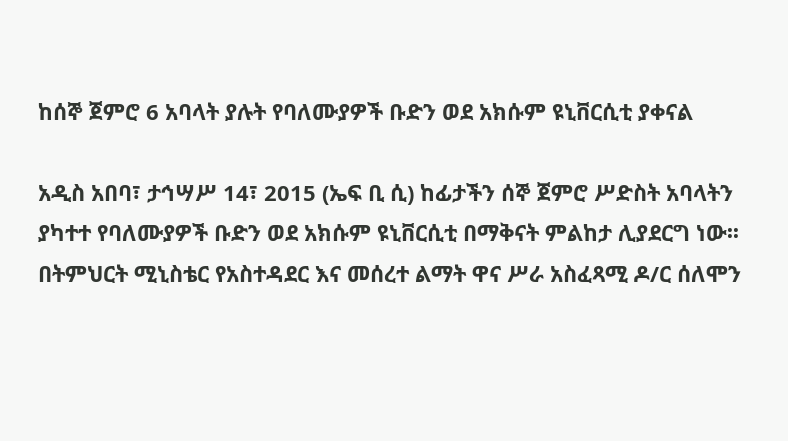ከሰኞ ጀምሮ 6 አባላት ያሉት የባለሙያዎች ቡድን ወደ አክሱም ዩኒቨርሲቲ ያቀናል

አዲስ አበባ፣ ታኅሣሥ 14፣ 2015 (ኤፍ ቢ ሲ) ከፊታችን ሰኞ ጀምሮ ሥድስት አባላትን ያካተተ የባለሙያዎች ቡድን ወደ አክሱም ዩኒቨርሲቲ በማቅናት ምልከታ ሊያደርግ ነው፡፡ በትምህርት ሚኒስቴር የአስተዳደር እና መሰረተ ልማት ዋና ሥራ አስፈጻሚ ዶ/ር ሰለሞን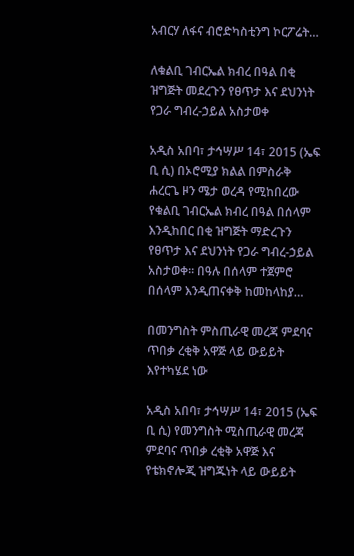አብርሃ ለፋና ብሮድካስቲንግ ኮርፖሬት…

ለቁልቢ ገብርኤል ክብረ በዓል በቂ ዝግጅት መደረጉን የፀጥታ እና ደህንነት የጋራ ግብረ-ኃይል አስታወቀ

አዲስ አበባ፣ ታኅሣሥ 14፣ 2015 (ኤፍ ቢ ሲ) በኦሮሚያ ክልል በምስራቅ ሐረርጌ ዞን ሜታ ወረዳ የሚከበረው የቁልቢ ገብርኤል ክብረ በዓል በሰላም እንዲከበር በቂ ዝግጅት ማድረጉን የፀጥታ እና ደህንነት የጋራ ግብረ-ኃይል አስታወቀ፡፡ በዓሉ በሰላም ተጀምሮ በሰላም እንዲጠናቀቅ ከመከላከያ…

በመንግስት ምስጢራዊ መረጃ ምደባና ጥበቃ ረቂቅ አዋጅ ላይ ውይይት እየተካሄደ ነው

አዲስ አበባ፣ ታኅሣሥ 14፣ 2015 (ኤፍ ቢ ሲ) የመንግስት ሚስጢራዊ መረጃ ምደባና ጥበቃ ረቂቅ አዋጅ እና የቴክኖሎጂ ዝግጁነት ላይ ውይይት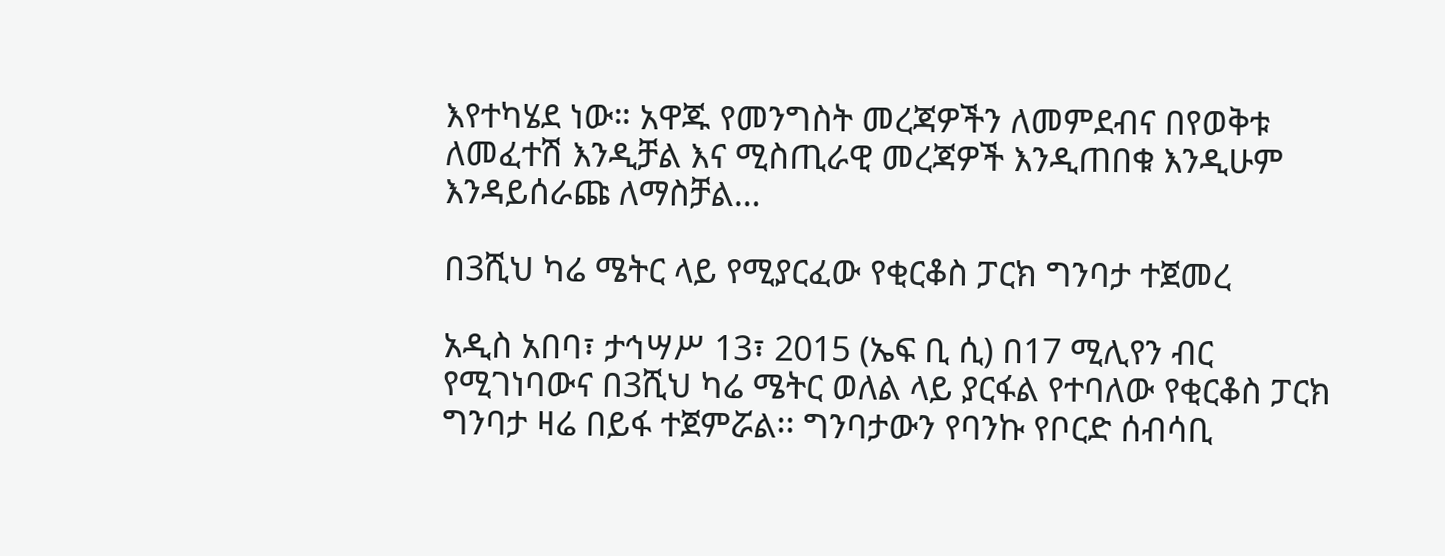እየተካሄደ ነው። አዋጁ የመንግስት መረጃዎችን ለመምደብና በየወቅቱ ለመፈተሽ እንዲቻል እና ሚስጢራዊ መረጃዎች እንዲጠበቁ እንዲሁም እንዳይሰራጩ ለማስቻል…

በ3ሺህ ካሬ ሜትር ላይ የሚያርፈው የቂርቆስ ፓርክ ግንባታ ተጀመረ

አዲስ አበባ፣ ታኅሣሥ 13፣ 2015 (ኤፍ ቢ ሲ) በ17 ሚሊየን ብር የሚገነባውና በ3ሺህ ካሬ ሜትር ወለል ላይ ያርፋል የተባለው የቂርቆስ ፓርክ ግንባታ ዛሬ በይፋ ተጀምሯል፡፡ ግንባታውን የባንኩ የቦርድ ሰብሳቢ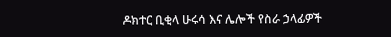ዶክተር ቢቂላ ሁሩሳ እና ሌሎች የስራ ኃላፊዎች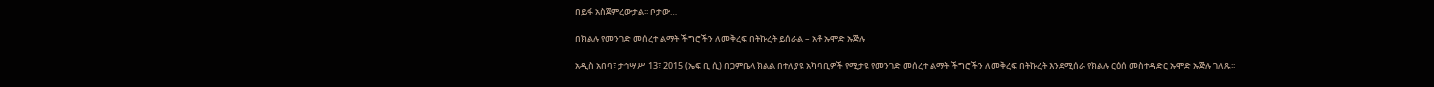በይፋ አስጀምረውታል፡፡ ቦታው…

በክልሉ የመንገድ መሰረተ ልማት ችግሮችን ለመቅረፍ በትኩረት ይሰራል – አቶ ኡሞድ ኡጅሉ

አዲስ አበባ፣ ታኅሣሥ 13፣ 2015 (ኤፍ ቢ ሲ) በጋምቤላ ክልል በተለያዩ አካባቢዎች የሚታዩ የመንገድ መሰረተ ልማት ችግሮችን ለመቅረፍ በትኩረት እንደሚሰራ የክልሉ ርዕሰ መስተዳድር ኡሞድ ኡጅሉ ገለጹ፡፡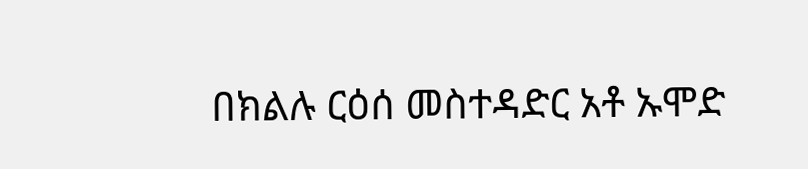በክልሉ ርዕሰ መስተዳድር አቶ ኡሞድ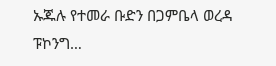ኡጁሉ የተመራ ቡድን በጋምቤላ ወረዳ ፑኮንግ…